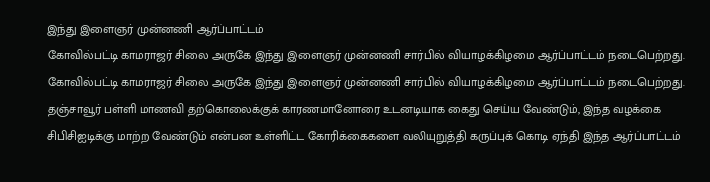இந்து இளைஞர் முன்னணி ஆர்ப்பாட்டம்
கோவில்பட்டி காமராஜர் சிலை அருகே இந்து இளைஞர் முன்னணி சார்பில் வியாழக்கிழமை ஆர்ப்பாட்டம் நடைபெற்றது.
கோவில்பட்டி காமராஜர் சிலை அருகே இந்து இளைஞர் முன்னணி சார்பில் வியாழக்கிழமை ஆர்ப்பாட்டம் நடைபெற்றது.
தஞ்சாவூர் பள்ளி மாணவி தற்கொலைக்குக் காரணமானோரை உடனடியாக கைது செய்ய வேண்டும், இந்த வழக்கை சிபிசிஐடிக்கு மாற்ற வேண்டும் என்பன உள்ளிட்ட கோரிக்கைகளை வலியுறுத்தி கருப்புக் கொடி ஏந்தி இந்த ஆர்ப்பாட்டம்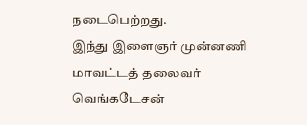நடைபெற்றது.
இந்து இளைஞர் முன்னணி மாவட்டத் தலைவர் வெங்கடேசன்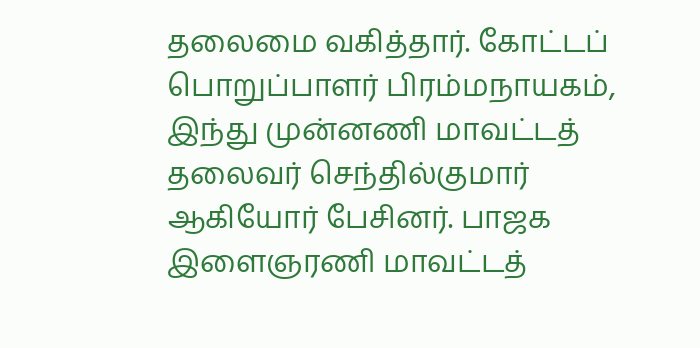தலைமை வகித்தார். கோட்டப் பொறுப்பாளர் பிரம்மநாயகம், இந்து முன்னணி மாவட்டத் தலைவர் செந்தில்குமார் ஆகியோர் பேசினர். பாஜக இளைஞரணி மாவட்டத்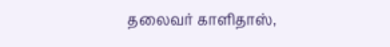தலைவர் காளிதாஸ்,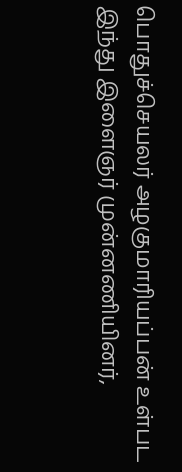பொதுச்செயலர் அழகுமாரியப்பன் உள்பட இந்து இளைஞர் முன்னணியினர்,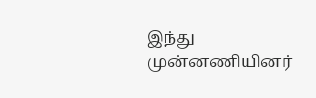இந்து முன்னணியினர்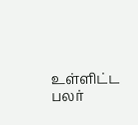உள்ளிட்ட பலர்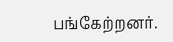பங்கேற்றனர்.